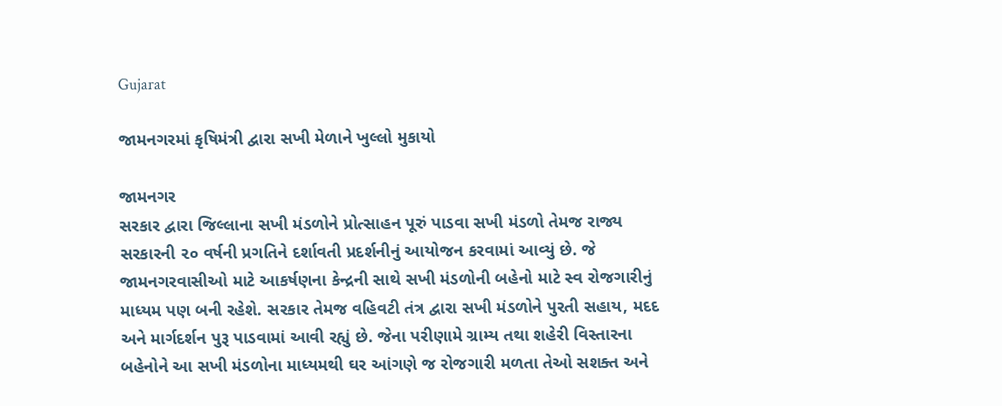Gujarat

જામનગરમાં કૃષિમંત્રી દ્વારા સખી મેળાને ખુલ્લો મુકાયો

જામનગર
સરકાર દ્વારા જિલ્લાના સખી મંડળોને પ્રોત્સાહન પૂરું પાડવા સખી મંડળો તેમજ રાજ્ય સરકારની ૨૦ વર્ષની પ્રગતિને દર્શાવતી પ્રદર્શનીનું આયોજન કરવામાં આવ્યું છે. જે જામનગરવાસીઓ માટે આકર્ષણના કેન્દ્રની સાથે સખી મંડળોની બહેનો માટે સ્વ રોજગારીનું માધ્યમ પણ બની રહેશે. સરકાર તેમજ વહિવટી તંત્ર દ્વારા સખી મંડળોને પુરતી સહાય, મદદ અને માર્ગદર્શન પુરૂ પાડવામાં આવી રહ્યું છે. જેના પરીણામે ગ્રામ્ય તથા શહેરી વિસ્તારના બહેનોને આ સખી મંડળોના માધ્યમથી ઘર આંગણે જ રોજગારી મળતા તેઓ સશક્ત અને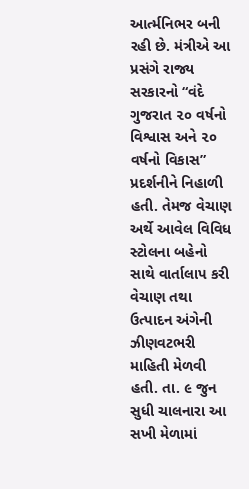આર્ત્મનિભર બની રહી છે. મંત્રીએ આ પ્રસંગે રાજ્ય સરકારનો “વંદે ગુજરાત ૨૦ વર્ષનો વિશ્વાસ અને ૨૦ વર્ષનો વિકાસ” પ્રદર્શનીને નિહાળી હતી. તેમજ વેચાણ અર્થે આવેલ વિવિધ સ્ટોલના બહેનો સાથે વાર્તાલાપ કરી વેચાણ તથા ઉત્પાદન અંગેની ઝીણવટભરી માહિતી મેળવી હતી. તા. ૯ જુન સુધી ચાલનારા આ સખી મેળામાં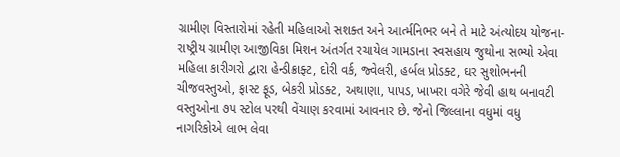ગ્રામીણ વિસ્તારોમાં રહેતી મહિલાઓ સશક્ત અને આર્ત્મનિભર બને તે માટે અંત્યોદય યોજના-રાષ્ટ્રીય ગ્રામીણ આજીવિકા મિશન અંતર્ગત રચાયેલ ગામડાના સ્વસહાય જુથોના સભ્યો એવા મહિલા કારીગરો દ્વારા હેન્ડીક્રાફ્ટ, દોરી વર્ક, જ્વેલરી, હર્બલ પ્રોડક્ટ, ઘર સુશોભનની ચીજવસ્તુઓ, ફાસ્ટ ફૂડ, બેકરી પ્રોડક્ટ, અથાણા, પાપડ, ખાખરા વગેરે જેવી હાથ બનાવટી વસ્તુઓના ૭૫ સ્ટોલ પરથી વેંચાણ કરવામાં આવનાર છે. જેનો જિલ્લાના વધુમાં વધુ નાગરિકોએ લાભ લેવા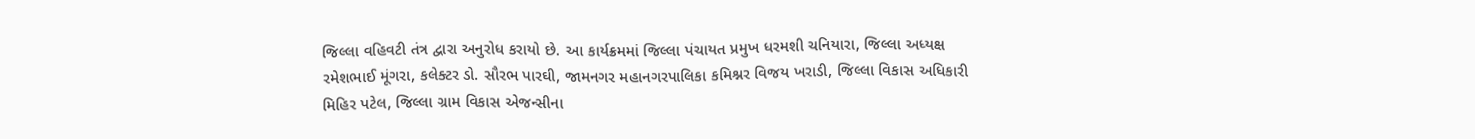જિલ્લા વહિવટી તંત્ર દ્વારા અનુરોધ કરાયો છે. આ કાર્યક્રમમાં જિલ્લા પંચાયત પ્રમુખ ધરમશી ચનિયારા, જિલ્લા અધ્યક્ષ રમેશભાઈ મૂંગરા, કલેક્ટર ડો. સૌરભ પારઘી, જામનગર મહાનગરપાલિકા કમિશ્નર વિજય ખરાડી, જિલ્લા વિકાસ અધિકારી મિહિર પટેલ, જિલ્લા ગ્રામ વિકાસ એજન્સીના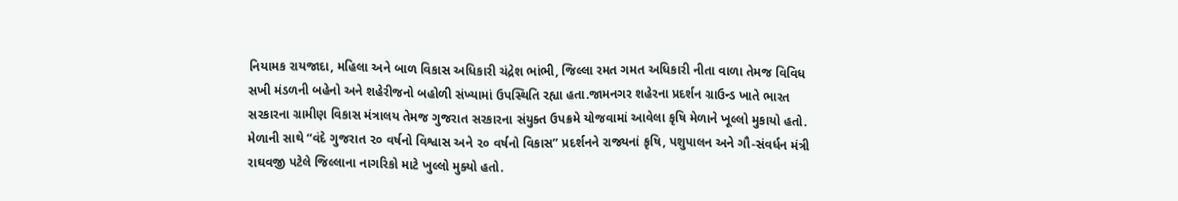નિયામક રાયજાદા, મહિલા અને બાળ વિકાસ અધિકારી ચંદ્રેશ ભાંભી, જિલ્લા રમત ગમત અધિકારી નીતા વાળા તેમજ વિવિધ સખી મંડળની બહેનો અને શહેરીજનો બહોળી સંખ્યામાં ઉપસ્થિતિ રહ્યા હતા.જામનગર શહેરના પ્રદર્શન ગ્રાઉન્ડ ખાતે ભારત સરકારના ગ્રામીણ વિકાસ મંત્રાલય તેમજ ગુજરાત સરકારના સંયુક્ત ઉપક્રમે યોજવામાં આવેલા કૃષિ મેળાને ખૂલ્લો મુકાયો હતો. મેળાની સાથે “વંદે ગુજરાત ૨૦ વર્ષનો વિશ્વાસ અને ૨૦ વર્ષનો વિકાસ” પ્રદર્શનને રાજ્યનાં કૃષિ, પશુપાલન અને ગૌ-સંવર્ધન મંત્રી રાઘવજી પટેલે જિલ્લાના નાગરિકો માટે ખુલ્લો મુક્યો હતો.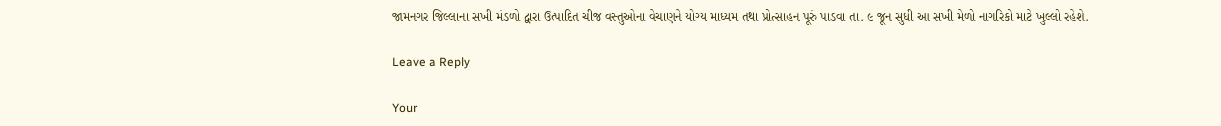જામનગર જિલ્લાના સખી મંડળો દ્વારા ઉત્પાદિત ચીજ વસ્તુઓના વેચાણને યોગ્ય માધ્યમ તથા પ્રોત્સાહન પૂરું પાડવા તા. ૯ જૂન સુધી આ સખી મેળો નાગરિકો માટે ખુલ્લો રહેશે.

Leave a Reply

Your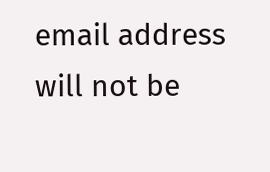email address will not be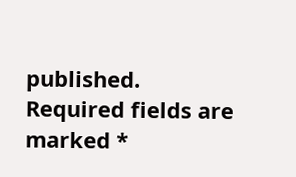published. Required fields are marked *